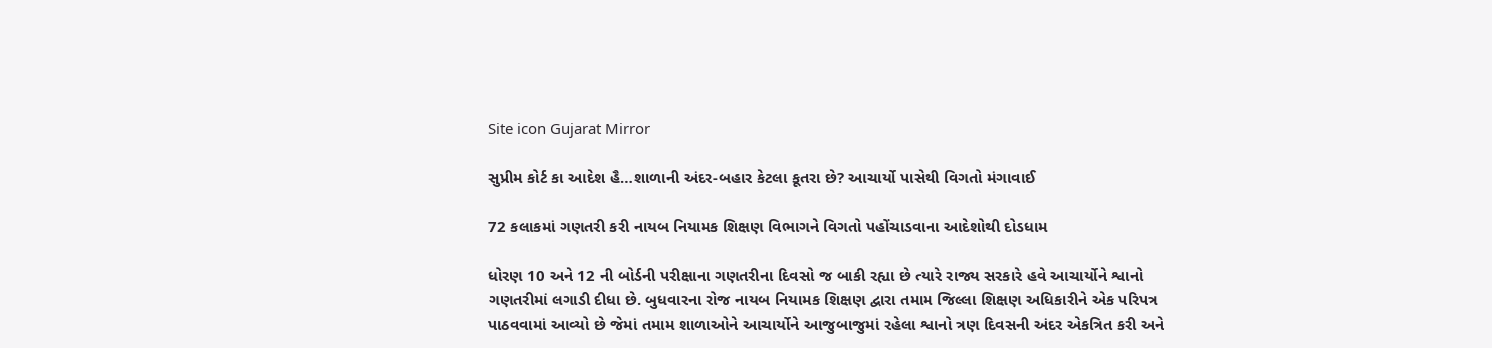Site icon Gujarat Mirror

સુપ્રીમ કોર્ટ કા આદેશ હૈ…શાળાની અંદર-બહાર કેટલા કૂતરા છે? આચાર્યો પાસેથી વિગતો મંગાવાઈ

72 કલાકમાં ગણતરી કરી નાયબ નિયામક શિક્ષણ વિભાગને વિગતો પહોંચાડવાના આદેશોથી દોડધામ

ધોરણ 10 અને 12 ની બોર્ડની પરીક્ષાના ગણતરીના દિવસો જ બાકી રહ્યા છે ત્યારે રાજ્ય સરકારે હવે આચાર્યોને શ્વાનો ગણતરીમાં લગાડી દીધા છે. બુધવારના રોજ નાયબ નિયામક શિક્ષણ દ્વારા તમામ જિલ્લા શિક્ષણ અધિકારીને એક પરિપત્ર પાઠવવામાં આવ્યો છે જેમાં તમામ શાળાઓને આચાર્યોને આજુબાજુમાં રહેલા શ્વાનો ત્રણ દિવસની અંદર એકત્રિત કરી અને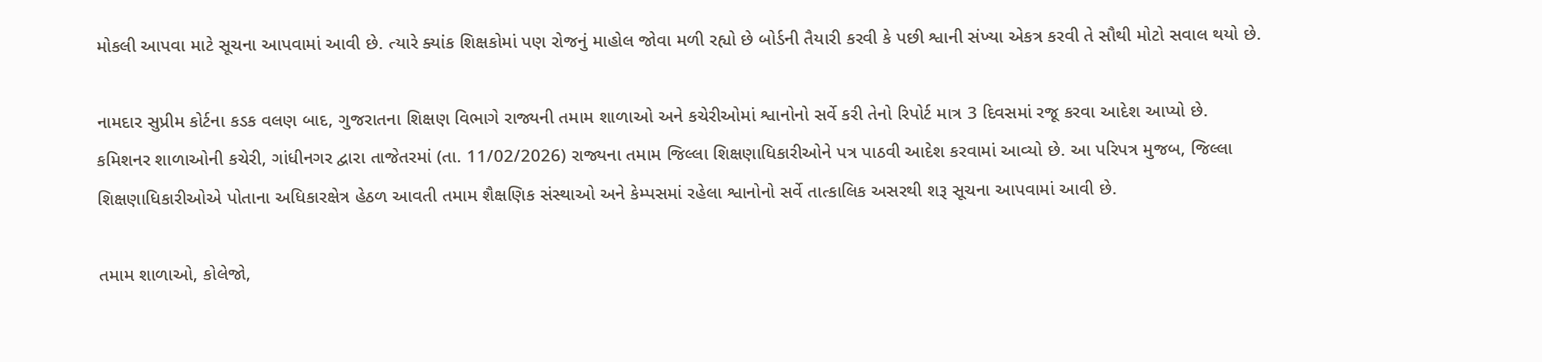મોકલી આપવા માટે સૂચના આપવામાં આવી છે. ત્યારે ક્યાંક શિક્ષકોમાં પણ રોજનું માહોલ જોવા મળી રહ્યો છે બોર્ડની તૈયારી કરવી કે પછી શ્વાની સંખ્યા એકત્ર કરવી તે સૌથી મોટો સવાલ થયો છે.

નામદાર સુપ્રીમ કોર્ટના કડક વલણ બાદ, ગુજરાતના શિક્ષણ વિભાગે રાજ્યની તમામ શાળાઓ અને કચેરીઓમાં શ્વાનોનો સર્વે કરી તેનો રિપોર્ટ માત્ર 3 દિવસમાં રજૂ કરવા આદેશ આપ્યો છે.
કમિશનર શાળાઓની કચેરી, ગાંધીનગર દ્વારા તાજેતરમાં (તા. 11/02/2026) રાજ્યના તમામ જિલ્લા શિક્ષણાધિકારીઓને પત્ર પાઠવી આદેશ કરવામાં આવ્યો છે. આ પરિપત્ર મુજબ, જિલ્લા શિક્ષણાધિકારીઓએ પોતાના અધિકારક્ષેત્ર હેઠળ આવતી તમામ શૈક્ષણિક સંસ્થાઓ અને કેમ્પસમાં રહેલા શ્વાનોનો સર્વે તાત્કાલિક અસરથી શરૂ સૂચના આપવામાં આવી છે.

તમામ શાળાઓ, કોલેજો,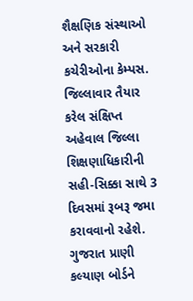શૈક્ષણિક સંસ્થાઓ અને સરકારી કચેરીઓના કેમ્પસ. જિલ્લાવાર તૈયાર કરેલ સંક્ષિપ્ત અહેવાલ જિલ્લા શિક્ષણાધિકારીની સહી-સિક્કા સાથે 3 દિવસમાં રૂબરૂ જમા કરાવવાનો રહેશે. ગુજરાત પ્રાણી કલ્યાણ બોર્ડને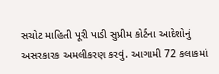સચોટ માહિતી પૂરી પાડી સુપ્રીમ કોર્ટના આદેશોનું અસરકારક અમલીકરણ કરવું. આગામી 72 કલાકમાં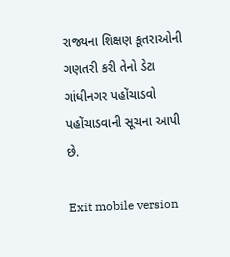રાજ્યના શિક્ષણ કૂતરાઓની ગણતરી કરી તેનો ડેટા ગાંધીનગર પહોંચાડવો પહોંચાડવાની સૂચના આપી છે.

Exit mobile version